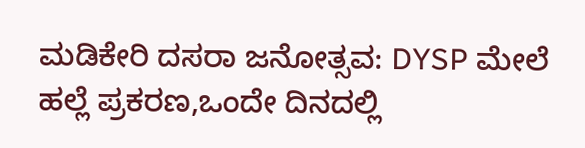ಮಡಿಕೇರಿ ದಸರಾ ಜನೋತ್ಸವ: DYSP ಮೇಲೆ ಹಲ್ಲೆ ಪ್ರಕರಣ,ಒಂದೇ ದಿನದಲ್ಲಿ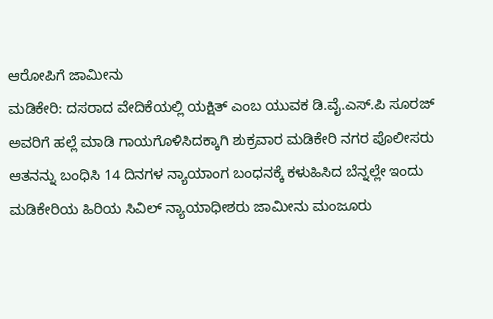ಆರೋಪಿಗೆ ಜಾಮೀನು
ಮಡಿಕೇರಿ: ದಸರಾದ ವೇದಿಕೆಯಲ್ಲಿ ಯಕ್ಷಿತ್ ಎಂಬ ಯುವಕ ಡಿ.ವೈ.ಎಸ್.ಪಿ ಸೂರಜ್ ಅವರಿಗೆ ಹಲ್ಲೆ ಮಾಡಿ ಗಾಯಗೊಳಿಸಿದಕ್ಕಾಗಿ ಶುಕ್ರವಾರ ಮಡಿಕೇರಿ ನಗರ ಪೊಲೀಸರು ಆತನನ್ನು ಬಂಧಿಸಿ 14 ದಿನಗಳ ನ್ಯಾಯಾಂಗ ಬಂಧನಕ್ಕೆ ಕಳುಹಿಸಿದ ಬೆನ್ನಲ್ಲೇ ಇಂದು ಮಡಿಕೇರಿಯ ಹಿರಿಯ ಸಿವಿಲ್ ನ್ಯಾಯಾಧೀಶರು ಜಾಮೀನು ಮಂಜೂರು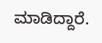ಮಾಡಿದ್ದಾರೆ.